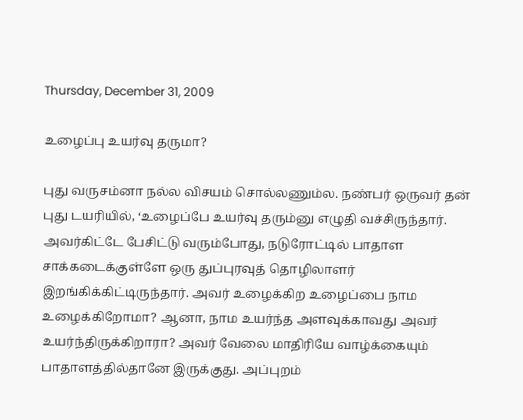Thursday, December 31, 2009

உழைப்பு உயர்வு தருமா?

புது வருசம்னா நல்ல விசயம் சொல்லணும்ல. நண்பர் ஒருவர் தன் புது டயரியில், ‘உழைப்பே உயர்வு தரும்னு எழுதி வச்சிருந்தார். அவர்கிட்டே பேசிட்டு வரும்போது, நடுரோட்டில் பாதாள சாக்கடைக்குள்ளே ஒரு துப்புரவுத் தொழிலாளர் இறங்கிக்கிட்டிருந்தார். அவர் உழைக்கிற உழைப்பை நாம உழைக்கிறோமா? ஆனா, நாம உயர்ந்த அளவுக்காவது அவர் உயர்ந்திருக்கிறாரா? அவர் வேலை மாதிரியே வாழ்க்கையும் பாதாளத்தில்தானே இருக்குது. அப்புறம்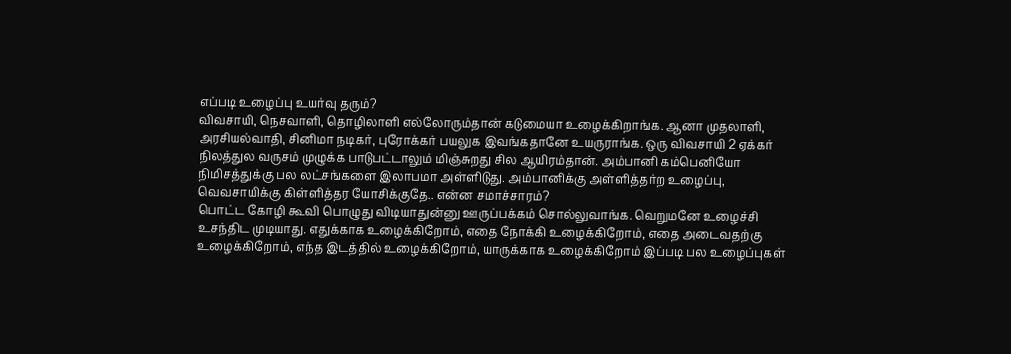எப்படி உழைப்பு உயர்வு தரும்?
விவசாயி, நெசவாளி, தொழிலாளி எல்லோரும்தான் கடுமையா உழைக்கிறாங்க. ஆனா முதலாளி, அரசியல்வாதி, சினிமா நடிகர், புரோக்கர் பயலுக இவங்கதானே உயருராங்க. ஒரு விவசாயி 2 ஏக்கர் நிலத்துல வருசம் முழுக்க பாடுபட்டாலும் மிஞ்சுறது சில ஆயிரம்தான். அம்பானி கம்பெனியோ நிமிசத்துக்கு பல லட்சங்களை இலாபமா அள்ளிடுது. அம்பானிக்கு அள்ளித்தர்ற உழைப்பு, வெவசாயிக்கு கிள்ளித்தர யோசிக்குதே.. என்ன சமாச்சாரம்?
பொட்ட கோழி கூவி பொழுது விடியாதுன்னு ஊருப்பக்கம் சொல்லுவாங்க. வெறுமனே உழைச்சி உசந்திட முடியாது. எதுக்காக உழைக்கிறோம், எதை நோக்கி உழைக்கிறோம், எதை அடைவதற்கு உழைக்கிறோம், எந்த இடத்தில் உழைக்கிறோம், யாருக்காக உழைக்கிறோம் இப்படி பல உழைப்புகள்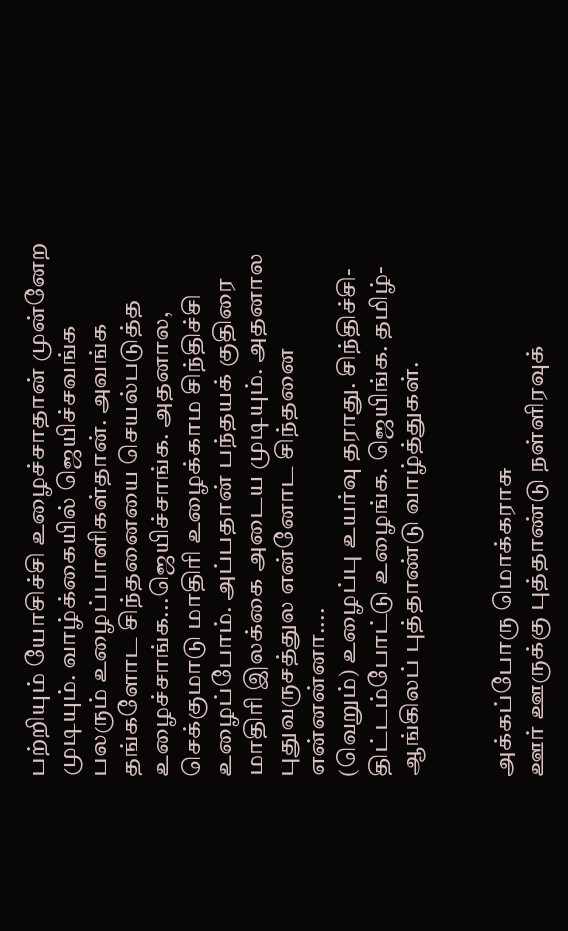பற்றியும் யோசிச்சி உழைச்சாதான் முன்னேற முடியும். வாழ்க்கையில் ஜெயிச்சவங்க பலரும் உழைப்பாளிகள்தான். அவங்க தங்களோட சிந்தனையை செயல்படுத்த உழைச்சாங்க...ஜெயிச்சாங்க. அதனால, செக்குமாடு மாதிரி உழைக்காம சிந்திச்சி உழைப்போம். அப்பதான் பந்தயக் குதிரை மாதிரி இலக்கை அடைய முடியும். அதனால புதுவருசத்துல என்னோட சிந்தனை என்னன்னா....
(வெறும்) உழைப்பு உயர்வு தராது. சிந்திச்சி-திட்டம்போட்டு உழைங்க. ஜெயிங்க. தமிழ்- ஆங்கிலப் புத்தாண்டு வாழ்த்துகள்.


அக்கப்போரு மொக்கராசு
ஊர் ஊருக்கு புத்தாண்டு நள்ளிரவுக்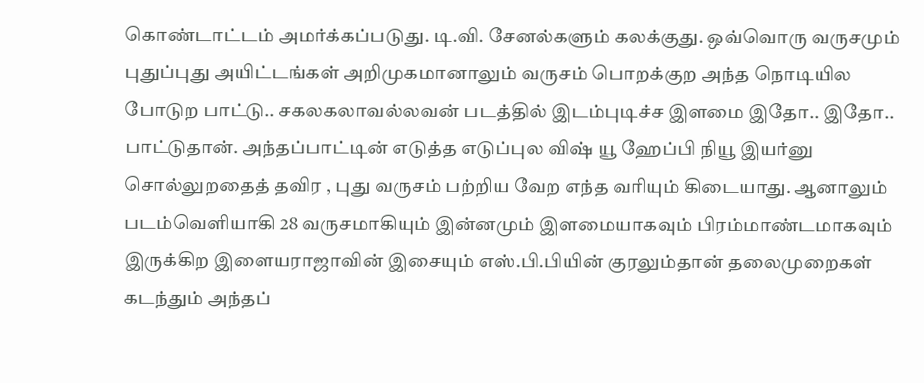கொண்டாட்டம் அமர்க்கப்படுது. டி.வி. சேனல்களும் கலக்குது. ஒவ்வொரு வருசமும் புதுப்புது அயிட்டங்கள் அறிமுகமானாலும் வருசம் பொறக்குற அந்த நொடியில போடுற பாட்டு.. சகலகலாவல்லவன் படத்தில் இடம்புடிச்ச இளமை இதோ.. இதோ.. பாட்டுதான். அந்தப்பாட்டின் எடுத்த எடுப்புல விஷ் யூ ஹேப்பி நியூ இயர்னு சொல்லுறதைத் தவிர , புது வருசம் பற்றிய வேற எந்த வரியும் கிடையாது. ஆனாலும் படம்வெளியாகி 28 வருசமாகியும் இன்னமும் இளமையாகவும் பிரம்மாண்டமாகவும் இருக்கிற இளையராஜாவின் இசையும் எஸ்.பி.பியின் குரலும்தான் தலைமுறைகள் கடந்தும் அந்தப்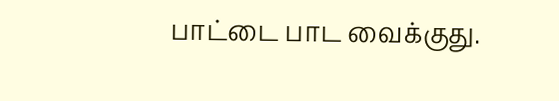பாட்டை பாட வைக்குது.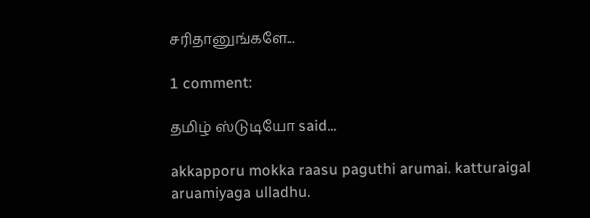சரிதானுங்களே...

1 comment:

தமிழ் ஸ்டுடியோ said...

akkapporu mokka raasu paguthi arumai. katturaigal aruamiyaga ulladhu.